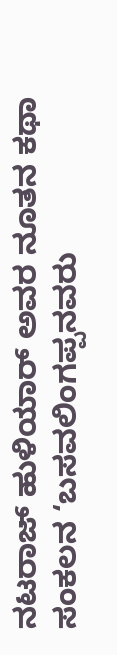ನಟರಾಜ್ ಹುಳಿಯಾರ್ ಅವರ ನೂತನ ಕಥಾ ಸಂಕಲನ ‘ಬಸವಲಿಂಗಪ್ಪನವರು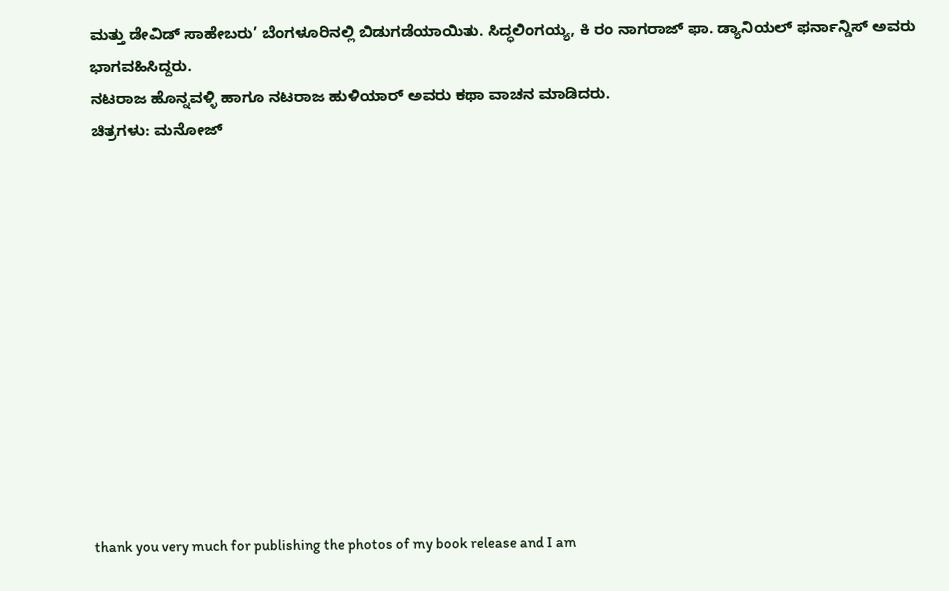ಮತ್ತು ಡೇವಿಡ್ ಸಾಹೇಬರು’ ಬೆಂಗಳೂರಿನಲ್ಲಿ ಬಿಡುಗಡೆಯಾಯಿತು. ಸಿದ್ಧಲಿಂಗಯ್ಯ, ಕಿ ರಂ ನಾಗರಾಜ್ ಫಾ. ಡ್ಯಾನಿಯಲ್ ಫರ್ನಾನ್ಡಿಸ್ ಅವರು ಭಾಗವಹಿಸಿದ್ದರು.
ನಟರಾಜ ಹೊನ್ನವಳ್ಳಿ ಹಾಗೂ ನಟರಾಜ ಹುಳಿಯಾರ್ ಅವರು ಕಥಾ ವಾಚನ ಮಾಡಿದರು.
ಚಿತ್ರಗಳು: ಮನೋಜ್












thank you very much for publishing the photos of my book release and I am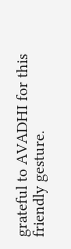grateful to AVADHI for this friendly gesture.